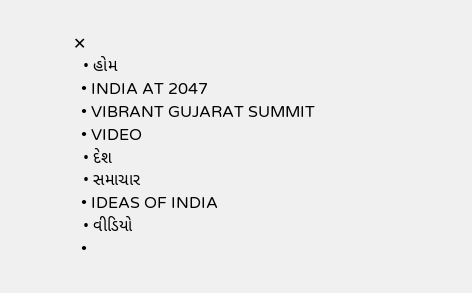✕
  • હોમ
  • INDIA AT 2047
  • VIBRANT GUJARAT SUMMIT
  • VIDEO
  • દેશ
  • સમાચાર
  • IDEAS OF INDIA
  • વીડિયો
  •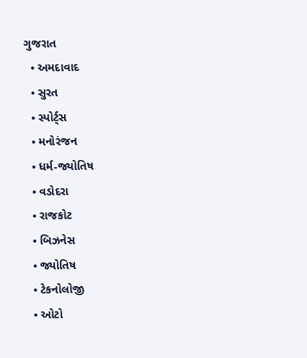ગુજરાત
  • અમદાવાદ
  • સુરત
  • સ્પોર્ટ્સ
  • મનોરંજન
  • ધર્મ-જ્યોતિષ
  • વડોદરા
  • રાજકોટ
  • બિઝનેસ
  • જ્યોતિષ
  • ટેકનોલોજી
  • ઓટો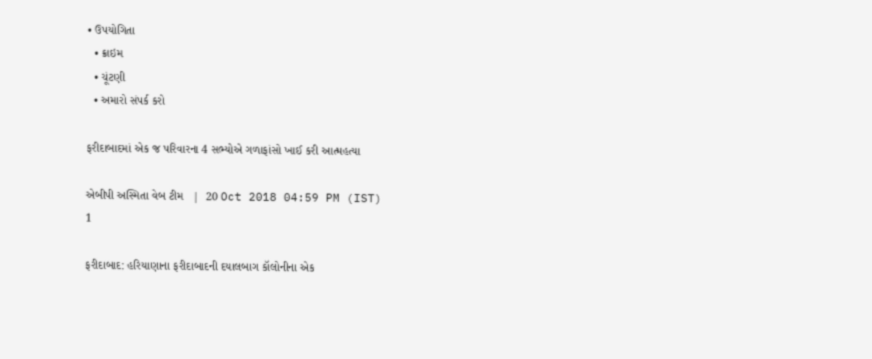• ઉપયોગિતા
  • ક્રાઇમ
  • ચૂંટણી
  • અમારો સંપર્ક કરો

ફરીદાબાદમાં એક જ પરિવારના 4 સભ્યોએ ગળાફાંસો ખાઈ કરી આત્મહત્યા

એબીપી અસ્મિતા વેબ ટીમ   |  20 Oct 2018 04:59 PM (IST)
1

ફરીદાબાદ: હરિયાણાના ફરીદાબાદની દયાલબાગ કૉલોનીના એક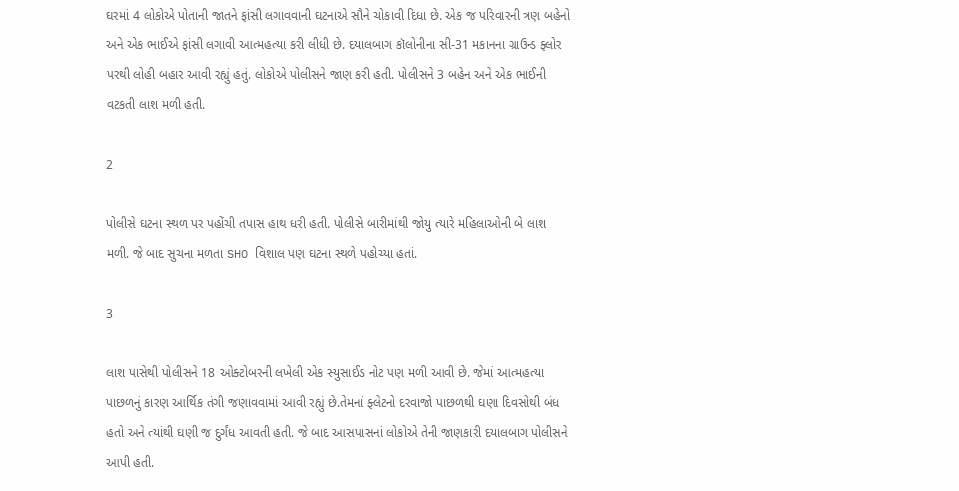ઘરમાં 4 લોકોએ પોતાની જાતને ફાંસી લગાવવાની ઘટનાએ સૌને ચોકાવી દિધા છે. એક જ પરિવારની ત્રણ બહેનો અને એક ભાઈએ ફાંસી લગાવી આત્મહત્યા કરી લીધી છે. દયાલબાગ કૉલોનીના સી-31 મકાનના ગ્રાઉન્ડ ફ્લોર પરથી લોહી બહાર આવી રહ્યું હતું. લોકોએ પોલીસને જાણ કરી હતી. પોલીસને 3 બહેન અને એક ભાઈની વટકતી લાશ મળી હતી.

2

પોલીસે ઘટના સ્થળ પર પહોંચી તપાસ હાથ ધરી હતી. પોલીસે બારીમાંથી જોયુ ત્યારે મહિલાઓની બે લાશ મળી. જે બાદ સુચના મળતા SHO વિશાલ પણ ઘટના સ્થળે પહોચ્યા હતાં.

3

લાશ પાસેથી પોલીસને 18 ઓક્ટોબરની લખેલી એક સ્યુસાઈડ નોટ પણ મળી આવી છે. જેમાં આત્મહત્યા પાછળનું કારણ આર્થિક તંગી જણાવવામાં આવી રહ્યું છે.તેમનાં ફ્લેટનો દરવાજો પાછળથી ઘણા દિવસોથી બંધ હતો અને ત્યાંથી ઘણી જ દુર્ગંધ આવતી હતી. જે બાદ આસપાસનાં લોકોએ તેની જાણકારી દયાલબાગ પોલીસને આપી હતી.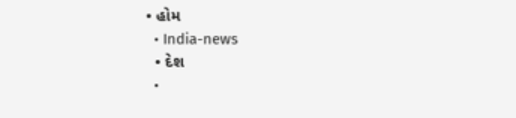• હોમ
  • India-news
  • દેશ
  •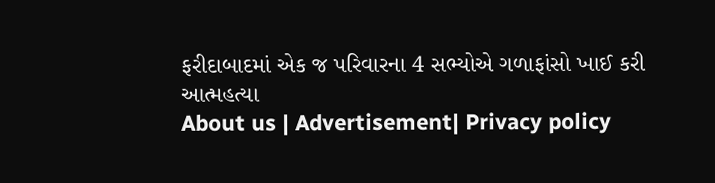ફરીદાબાદમાં એક જ પરિવારના 4 સભ્યોએ ગળાફાંસો ખાઈ કરી આત્મહત્યા
About us | Advertisement| Privacy policy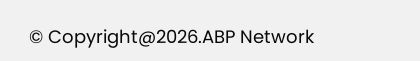© Copyright@2026.ABP Network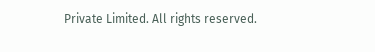Private Limited. All rights reserved.